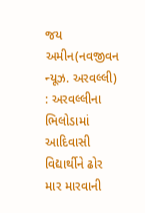જય અમીન(નવજીવન ન્યૂઝ. અરવલ્લી) : અરવલ્લીના ભિલોડામાં આદિવાસી વિદ્યાર્થીને ઢોર માર મારવાની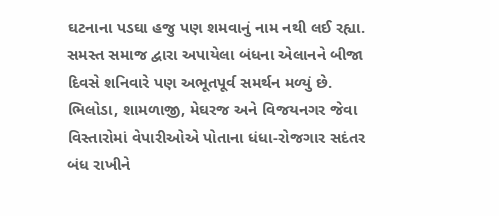ઘટનાના પડઘા હજુ પણ શમવાનું નામ નથી લઈ રહ્યા. સમસ્ત સમાજ દ્વારા અપાયેલા બંધના એલાનને બીજા દિવસે શનિવારે પણ અભૂતપૂર્વ સમર્થન મળ્યું છે. ભિલોડા, શામળાજી, મેઘરજ અને વિજયનગર જેવા વિસ્તારોમાં વેપારીઓએ પોતાના ધંધા-રોજગાર સદંતર બંધ રાખીને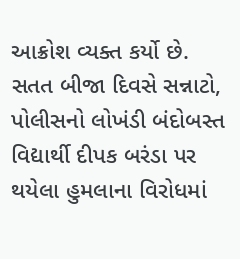આક્રોશ વ્યક્ત કર્યો છે.
સતત બીજા દિવસે સન્નાટો, પોલીસનો લોખંડી બંદોબસ્ત
વિદ્યાર્થી દીપક બરંડા પર થયેલા હુમલાના વિરોધમાં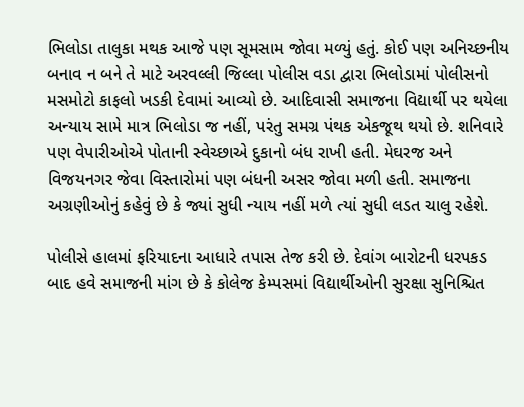ભિલોડા તાલુકા મથક આજે પણ સૂમસામ જોવા મળ્યું હતું. કોઈ પણ અનિચ્છનીય બનાવ ન બને તે માટે અરવલ્લી જિલ્લા પોલીસ વડા દ્વારા ભિલોડામાં પોલીસનો મસમોટો કાફલો ખડકી દેવામાં આવ્યો છે. આદિવાસી સમાજના વિદ્યાર્થી પર થયેલા અન્યાય સામે માત્ર ભિલોડા જ નહીં, પરંતુ સમગ્ર પંથક એકજૂથ થયો છે. શનિવારે પણ વેપારીઓએ પોતાની સ્વેચ્છાએ દુકાનો બંધ રાખી હતી. મેઘરજ અને વિજયનગર જેવા વિસ્તારોમાં પણ બંધની અસર જોવા મળી હતી. સમાજના અગ્રણીઓનું કહેવું છે કે જ્યાં સુધી ન્યાય નહીં મળે ત્યાં સુધી લડત ચાલુ રહેશે.

પોલીસે હાલમાં ફરિયાદના આધારે તપાસ તેજ કરી છે. દેવાંગ બારોટની ધરપકડ બાદ હવે સમાજની માંગ છે કે કોલેજ કેમ્પસમાં વિદ્યાર્થીઓની સુરક્ષા સુનિશ્ચિત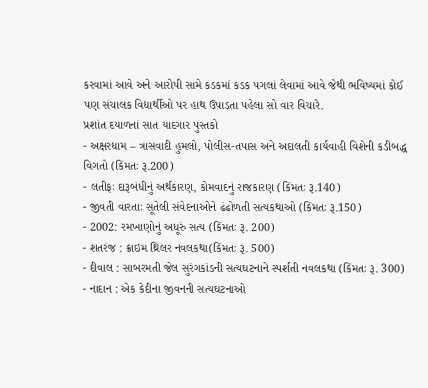કરવામાં આવે અને આરોપી સામે કડકમાં કડક પગલાં લેવામાં આવે જેથી ભવિષ્યમાં કોઈ પણ સંચાલક વિદ્યાર્થીઓ પર હાથ ઉપાડતા પહેલા સો વાર વિચારે.
પ્રશાંત દયાળનાં સાત યાદગાર પુસ્તકો
- અક્ષરધામ – ત્રાસવાદી હુમલો, પોલીસ-તપાસ અને અદાલતી કાર્યવાહી વિશેની કડીબદ્ધ વિગતો (કિંમતઃ રૂ.200)
- લતીફઃ દારૂબંધીનું અર્થકારણ, કોમવાદનું રાજકારણ (કિંમતઃ રૂ.140)
- જીવતી વારતાઃ સૂતેલી સંવેદનાઓને ઢંઢોળતી સત્યકથાઓ (કિંમતઃ રૂ.150)
- 2002: રમખાણોનું અધૂરું સત્ય (કિંમતઃ રૂ. 200)
- શતરંજ : ક્રાઇમ થ્રિલર નવલકથા(કિંમતઃ રૂ. 500)
- દીવાલ : સાબરમતી જેલ સુરંગકાંડની સત્યઘટનાને સ્પર્શતી નવલકથા (કિંમતઃ રૂ. 300)
- નાદાન : એક કેદીના જીવનની સત્યઘટનાઓ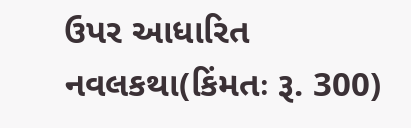ઉપર આધારિત નવલકથા(કિંમતઃ રૂ. 300)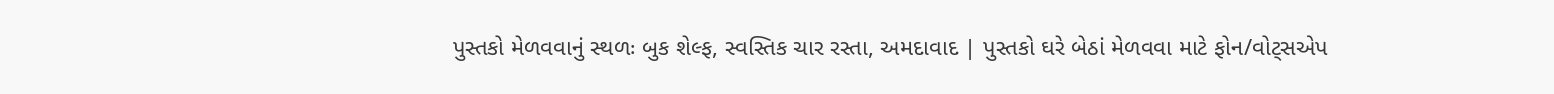પુસ્તકો મેળવવાનું સ્થળઃ બુક શેલ્ફ, સ્વસ્તિક ચાર રસ્તા, અમદાવાદ | પુસ્તકો ઘરે બેઠાં મેળવવા માટે ફોન/વોટ્સએપ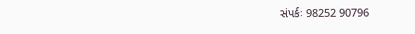સંપર્કઃ 98252 90796